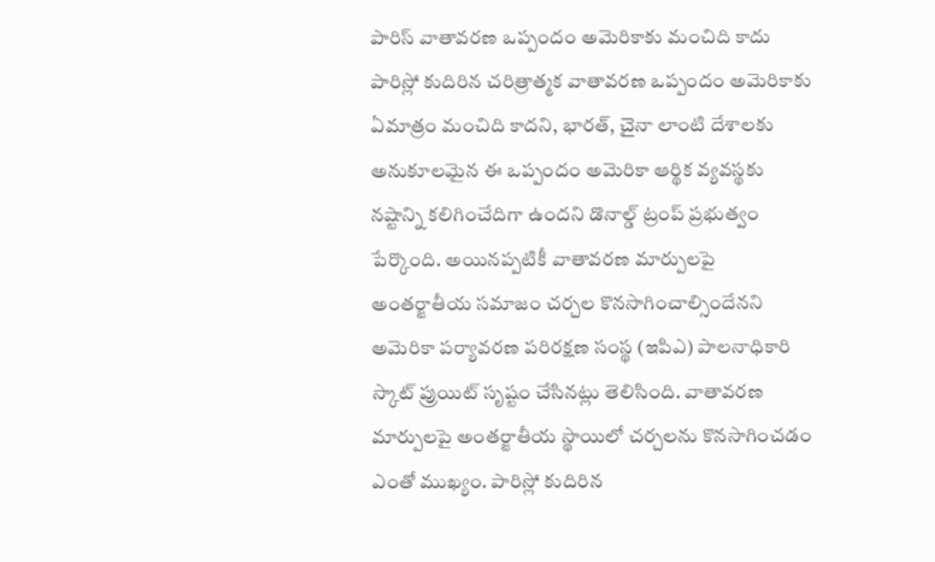పారిస్ వాతావరణ ఒప్పందం అమెరికాకు మంచిది కాదు
పారిస్లో కుదిరిన చరిత్రాత్మక వాతావరణ ఒప్పందం అమెరికాకు ఏమాత్రం మంచిది కాదని, భారత్, చైనా లాంటి దేశాలకు అనుకూలమైన ఈ ఒప్పందం అమెరికా ఆర్థిక వ్యవస్థకు నష్టాన్ని కలిగించేదిగా ఉందని డొనాల్డ్ ట్రంప్ ప్రభుత్వం పేర్కొంది. అయినప్పటికీ వాతావరణ మార్పులపై అంతర్జాతీయ సమాజం చర్చల కొనసాగించాల్సిందేనని అమెరికా పర్యావరణ పరిరక్షణ సంస్థ (ఇపిఎ) పాలనాధికారి స్కాట్ ప్రుయిట్ సృష్టం చేసినట్లు తెలిసింది. వాతావరణ మార్పులపై అంతర్జాతీయ స్థాయిలో చర్చలను కొనసాగించడం ఎంతో ముఖ్యం. పారిస్లో కుదిరిన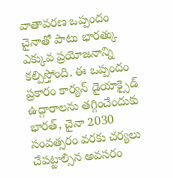వాతావరణ ఒప్పందం చైనాతో పాటు భారత్కు ఎక్కువ ప్రయోజనాన్ని కల్పిస్తోంది. ఈ ఒప్పందం ప్రకారం కార్యన్ డైయాక్సైడ్ ఉద్గారాలను తగ్గించేందుకు భారత్, చైనా 2030 సంవత్సరం వరకు చర్యలు చేపట్టాల్సిన అవసరం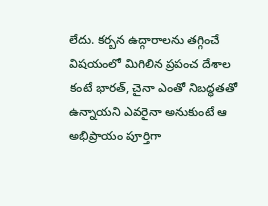లేదు. కర్బన ఉద్గారాలను తగ్గించే విషయంలో మిగిలిన ప్రపంచ దేశాల కంటే భారత్, చైనా ఎంతో నిబద్ధతతో ఉన్నాయని ఎవరైనా అనుకుంటే ఆ అభిప్రాయం పూర్తిగా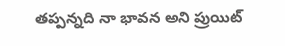తప్పన్నది నా భావన అని ప్రుయిట్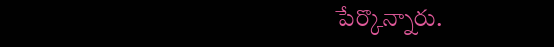పేర్కొన్నారు.